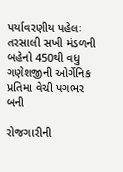પર્યાવરણીય પહેલઃ તરસાલી સખી મંડળની બહેનો 450થી વધુ ગણેશજીની ઓર્ગેનિક પ્રતિમા વેચી પગભર બની

રોજગારીની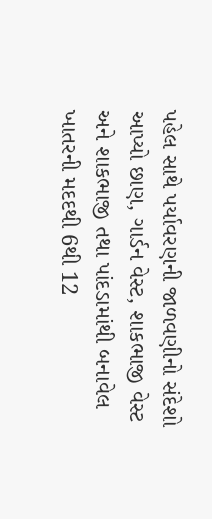પહેલ સાથે પર્યાવરણની જાળવણીનો સંદેશો આપ્યો છાણ, ગાર્ડન વેસ્ટ, શાકભાજી વેસ્ટ અને શાકભાજી તથા પાંદડામાંથી બનાવેલ ખાતરની મદદથી 6થી 12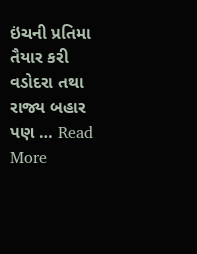ઇંચની પ્રતિમા તૈયાર કરી વડોદરા તથા રાજ્ય બહાર પણ … Read More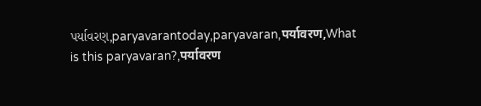પર્યાવરણ,paryavarantoday,paryavaran,पर्यावरण,What is this paryavaran?,पर्यावरण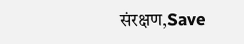संरक्षण,Save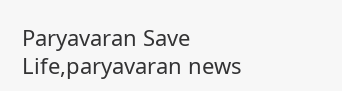Paryavaran Save Life,paryavaran news